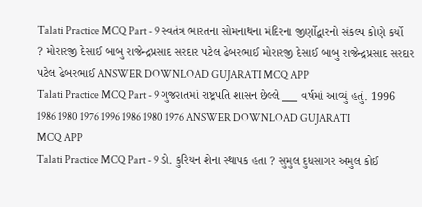Talati Practice MCQ Part - 9 સ્વતંત્ર ભારતના સોમનાથના મંદિરના જીર્ણોદ્વારનો સંકલ્પ કોણે કર્યો ? મોરારજી દેસાઈ બાબુ રાજેન્દ્રપ્રસાદ સરદાર પટેલ ઢેબરભાઈ મોરારજી દેસાઈ બાબુ રાજેન્દ્રપ્રસાદ સરદાર પટેલ ઢેબરભાઈ ANSWER DOWNLOAD GUJARATI MCQ APP
Talati Practice MCQ Part - 9 ગુજ૨ાતમાં રાષ્ટ્રપતિ શાસન છેલ્લે ___ વર્ષમાં આવ્યું હતું. 1996 1986 1980 1976 1996 1986 1980 1976 ANSWER DOWNLOAD GUJARATI MCQ APP
Talati Practice MCQ Part - 9 ડો. કુરિયન શેના સ્થાપક હતા ? સુમુલ દુધસાગર અમુલ કોઈ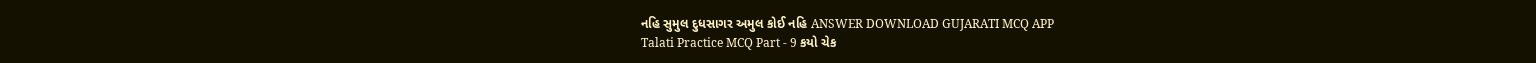નહિ સુમુલ દુધસાગર અમુલ કોઈ નહિ ANSWER DOWNLOAD GUJARATI MCQ APP
Talati Practice MCQ Part - 9 કયો ચેક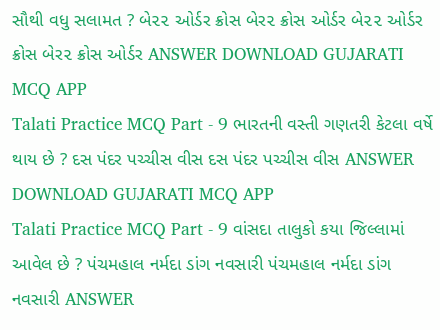સૌથી વધુ સલામત ? બે૨૨ ઓર્ડર ક્રોસ બેર૨ ક્રોસ ઓર્ડર બે૨૨ ઓર્ડર ક્રોસ બેર૨ ક્રોસ ઓર્ડર ANSWER DOWNLOAD GUJARATI MCQ APP
Talati Practice MCQ Part - 9 ભારતની વસ્તી ગણતરી કેટલા વર્ષે થાય છે ? દસ પંદર પચ્ચીસ વીસ દસ પંદર પચ્ચીસ વીસ ANSWER DOWNLOAD GUJARATI MCQ APP
Talati Practice MCQ Part - 9 વાંસદા તાલુકો કયા જિલ્લામાં આવેલ છે ? પંચમહાલ નર્મદા ડાંગ નવસારી પંચમહાલ નર્મદા ડાંગ નવસારી ANSWER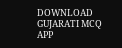DOWNLOAD GUJARATI MCQ APP